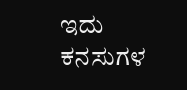ಇದು ಕನಸುಗಳ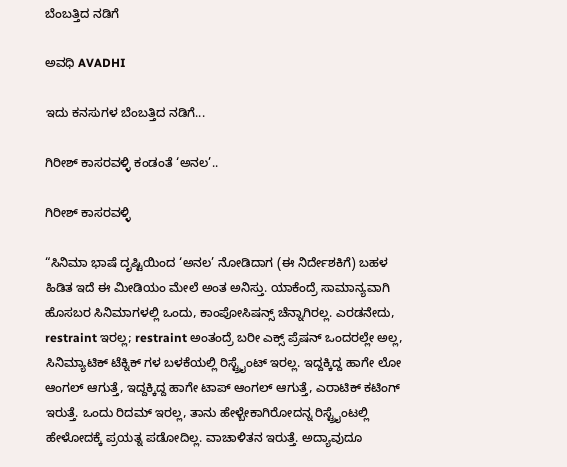ಬೆಂಬತ್ತಿದ ನಡಿಗೆ‍

ಅವಧಿ AVADHI

ಇದು ಕನಸುಗಳ ಬೆಂಬತ್ತಿದ ನಡಿಗೆ...

ಗಿರೀಶ್ ಕಾಸರವಳ್ಳಿ ಕಂಡಂತೆ ‘ಅನಲ’..

ಗಿರೀಶ್ ಕಾಸರವಳ್ಳಿ

“ಸಿನಿಮಾ ಭಾಷೆ ದೃಷ್ಟಿಯಿಂದ ‘ಅನಲ’ ನೋಡಿದಾಗ (ಈ ನಿರ್ದೇಶಕಿಗೆ) ಬಹಳ ಹಿಡಿತ ಇದೆ ಈ ಮೀಡಿಯಂ ಮೇಲೆ ಅಂತ ಅನಿಸ್ತು. ಯಾಕೆಂದ್ರೆ ಸಾಮಾನ್ಯವಾಗಿ ಹೊಸಬರ ಸಿನಿಮಾಗಳಲ್ಲಿ ಒಂದು, ಕಾಂಪೋಸಿಷನ್ಸ್ ಚೆನ್ನಾಗಿರಲ್ಲ. ಎರಡನೇದು, restraint ಇರಲ್ಲ; restraint ಅಂತಂದ್ರೆ ಬರೀ ಎಕ್ಸ್ ಪ್ರೆಷನ್ ಒಂದರಲ್ಲೇ ಅಲ್ಲ, ಸಿನಿಮ್ಯಾಟಿಕ್ ಟೆಕ್ನಿಕ್ ಗಳ ಬಳಕೆಯಲ್ಲಿ ರಿಸ್ಟ್ರೈಂಟ್ ಇರಲ್ಲ. ಇದ್ದಕ್ಕಿದ್ದ ಹಾಗೇ ಲೋ ಆಂಗಲ್ ಆಗುತ್ತೆ, ಇದ್ದಕ್ಕಿದ್ದ ಹಾಗೇ ಟಾಪ್ ಆಂಗಲ್ ಆಗುತ್ತೆ, ಎರಾಟಿಕ್ ಕಟಿಂಗ್ ಇರುತ್ತೆ. ಒಂದು ರಿದಮ್ ಇರಲ್ಲ, ತಾನು ಹೇಳ್ಬೇಕಾಗಿರೋದನ್ನ ರಿಸ್ಟ್ರೈಂಟಲ್ಲಿ ಹೇಳೋದಕ್ಕೆ ಪ್ರಯತ್ನ ಪಡೋದಿಲ್ಲ. ವಾಚಾಳಿತನ ಇರುತ್ತೆ. ಅದ್ಯಾವುದೂ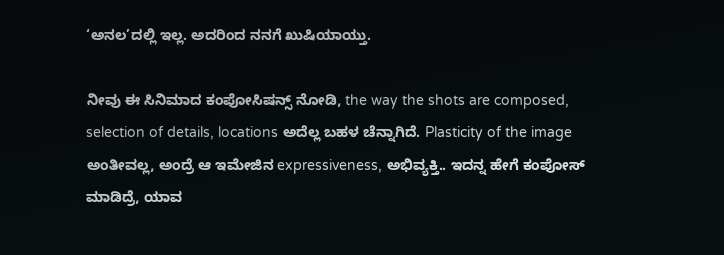‘ಅನಲ’ದಲ್ಲಿ ಇಲ್ಲ. ಅದರಿಂದ ನನಗೆ ಖುಷಿಯಾಯ್ತು.

ನೀವು ಈ ಸಿನಿಮಾದ ಕಂಪೋಸಿಷನ್ಸ್ ನೋಡಿ, the way the shots are composed, selection of details, locations ಅದೆಲ್ಲ ಬಹಳ ಚೆನ್ನಾಗಿದೆ. Plasticity of the image ಅಂತೀವಲ್ಲ, ಅಂದ್ರೆ ಆ ಇಮೇಜಿನ expressiveness, ಅಭಿವ್ಯಕ್ತಿ.. ಇದನ್ನ ಹೇಗೆ ಕಂಪೋಸ್ ಮಾಡಿದ್ರೆ, ಯಾವ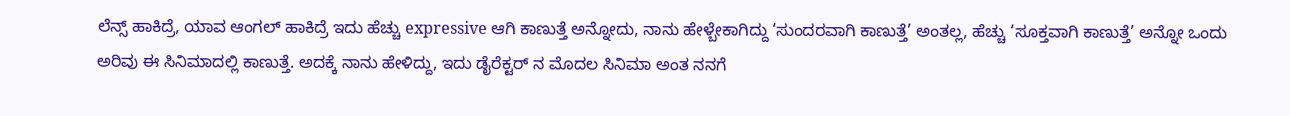ಲೆನ್ಸ್ ಹಾಕಿದ್ರೆ, ಯಾವ ಆಂಗಲ್ ಹಾಕಿದ್ರೆ ಇದು ಹೆಚ್ಚು expressive ಆಗಿ ಕಾಣುತ್ತೆ ಅನ್ನೋದು, ನಾನು ಹೇಳ್ಬೇಕಾಗಿದ್ದು ‘ಸುಂದರವಾಗಿ ಕಾಣುತ್ತೆ’ ಅಂತಲ್ಲ, ಹೆಚ್ಚು ‘ಸೂಕ್ತವಾಗಿ ಕಾಣುತ್ತೆ’ ಅನ್ನೋ ಒಂದು ಅರಿವು ಈ ಸಿನಿಮಾದಲ್ಲಿ ಕಾಣುತ್ತೆ. ಅದಕ್ಕೆ ನಾನು ಹೇಳಿದ್ದು, ಇದು ಡೈರೆಕ್ಟರ್ ನ ಮೊದಲ ಸಿನಿಮಾ ಅಂತ ನನಗೆ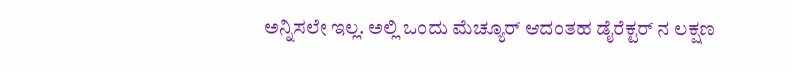ಅನ್ನಿಸಲೇ ಇಲ್ಲ. ಅಲ್ಲಿ ಒಂದು ಮೆಚ್ಯೂರ್ ಆದಂತಹ ಡೈರೆಕ್ಟರ್ ನ ಲಕ್ಷಣ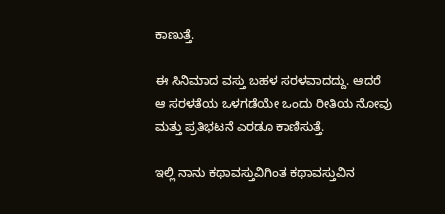ಕಾಣುತ್ತೆ.

ಈ ಸಿನಿಮಾದ ವಸ್ತು ಬಹಳ ಸರಳವಾದದ್ದು. ಆದರೆ ಆ ಸರಳತೆಯ ಒಳಗಡೆಯೇ ಒಂದು ರೀತಿಯ ನೋವು ಮತ್ತು ಪ್ರತಿಭಟನೆ ಎರಡೂ ಕಾಣಿಸುತ್ತೆ.

ಇಲ್ಲಿ ನಾನು ಕಥಾವಸ್ತುವಿಗಿಂತ ಕಥಾವಸ್ತುವಿನ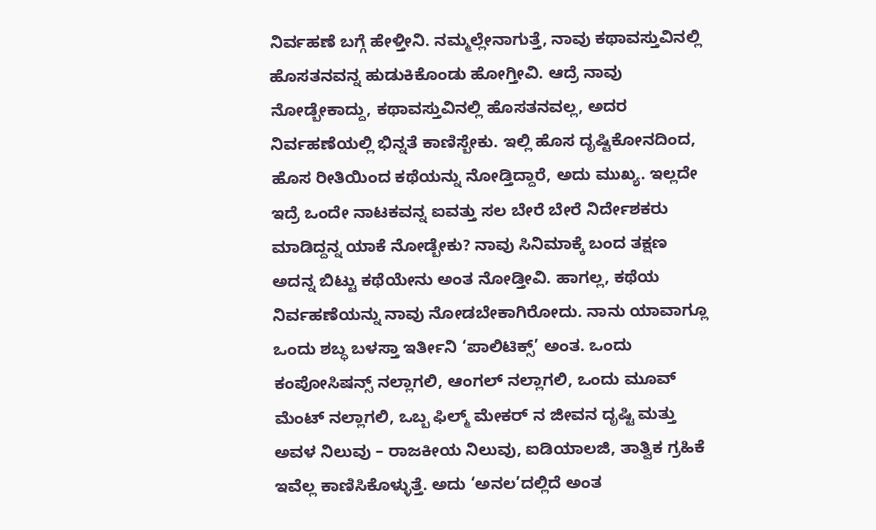ನಿರ್ವಹಣೆ ಬಗ್ಗೆ ಹೇಳ್ತೀನಿ. ನಮ್ಮಲ್ಲೇನಾಗುತ್ತೆ, ನಾವು ಕಥಾವಸ್ತುವಿನಲ್ಲಿ ಹೊಸತನವನ್ನ ಹುಡುಕಿಕೊಂಡು ಹೋಗ್ತೀವಿ. ಆದ್ರೆ ನಾವು ನೋಡ್ಬೇಕಾದ್ದು, ಕಥಾವಸ್ತುವಿನಲ್ಲಿ ಹೊಸತನವಲ್ಲ, ಅದರ ನಿರ್ವಹಣೆಯಲ್ಲಿ ಭಿನ್ನತೆ ಕಾಣಿಸ್ಬೇಕು. ಇಲ್ಲಿ ಹೊಸ ದೃಷ್ಟಿಕೋನದಿಂದ, ಹೊಸ ರೀತಿಯಿಂದ ಕಥೆಯನ್ನು ನೋಡ್ತಿದ್ದಾರೆ, ಅದು ಮುಖ್ಯ. ಇಲ್ಲದೇ ಇದ್ರೆ ಒಂದೇ ನಾಟಕವನ್ನ ಐವತ್ತು ಸಲ ಬೇರೆ ಬೇರೆ ನಿರ್ದೇಶಕರು ಮಾಡಿದ್ದನ್ನ ಯಾಕೆ ನೋಡ್ಬೇಕು? ನಾವು ಸಿನಿಮಾಕ್ಕೆ ಬಂದ ತಕ್ಷಣ ಅದನ್ನ ಬಿಟ್ಟು ಕಥೆಯೇನು ಅಂತ ನೋಡ್ತೀವಿ. ಹಾಗಲ್ಲ, ಕಥೆಯ ನಿರ್ವಹಣೆಯನ್ನು ನಾವು ನೋಡಬೇಕಾಗಿರೋದು. ನಾನು ಯಾವಾಗ್ಲೂ ಒಂದು ಶಬ್ಧ ಬಳಸ್ತಾ ಇರ್ತೀನಿ ‘ಪಾಲಿಟಿಕ್ಸ್’ ಅಂತ. ಒಂದು ಕಂಪೋಸಿಷನ್ಸ್ ನಲ್ಲಾಗಲಿ, ಆಂಗಲ್ ನಲ್ಲಾಗಲಿ, ಒಂದು ಮೂವ್ ಮೆಂಟ್ ನಲ್ಲಾಗಲಿ, ಒಬ್ಬ ಫಿಲ್ಮ್ ಮೇಕರ್ ನ ಜೀವನ ದೃಷ್ಟಿ ಮತ್ತು ಅವಳ ನಿಲುವು – ರಾಜಕೀಯ ನಿಲುವು, ಐಡಿಯಾಲಜಿ, ತಾತ್ವಿಕ ಗ್ರಹಿಕೆ ಇವೆಲ್ಲ ಕಾಣಿಸಿಕೊಳ್ಳುತ್ತೆ. ಅದು ‘ಅನಲ’ದಲ್ಲಿದೆ ಅಂತ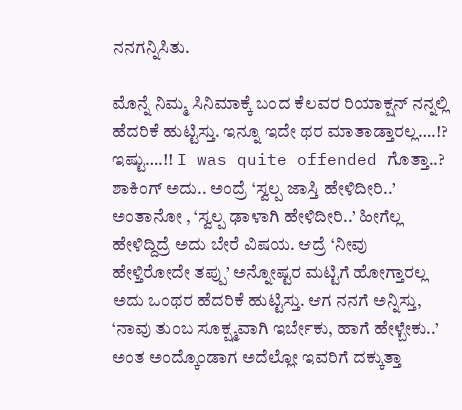ನನಗನ್ನಿಸಿತು.

ಮೊನ್ನೆ ನಿಮ್ಮ ಸಿನಿಮಾಕ್ಕೆ ಬಂದ ಕೆಲವರ ರಿಯಾಕ್ಷನ್ ನನ್ನಲ್ಲಿ ಹೆದರಿಕೆ ಹುಟ್ಟಿಸ್ತು. ಇನ್ನೂ ಇದೇ ಥರ ಮಾತಾಡ್ತಾರಲ್ಲ….!? ಇಷ್ಟು….!! I was quite offended ಗೊತ್ತಾ..? ಶಾಕಿಂಗ್ ಅದು.. ಅಂದ್ರೆ ‘ಸ್ವಲ್ಪ ಜಾಸ್ತಿ ಹೇಳಿದೀರಿ..’ ಅಂತಾನೋ , ‘ಸ್ವಲ್ಪ ಢಾಳಾಗಿ ಹೇಳಿದೀರಿ..’ ಹೀಗೆಲ್ಲ ಹೇಳಿದ್ದಿದ್ರೆ ಅದು ಬೇರೆ ವಿಷಯ. ಆದ್ರೆ ‘ನೀವು ಹೇಳ್ತಿರೋದೇ ತಪ್ಪು’ ಅನ್ನೋಷ್ಟರ ಮಟ್ಟಿಗೆ ಹೋಗ್ತಾರಲ್ಲ ಅದು ಒಂಥರ ಹೆದರಿಕೆ ಹುಟ್ಟಿಸ್ತು. ಆಗ ನನಗೆ ಅನ್ನಿಸ್ತು, ‘ನಾವು ತುಂಬ ಸೂಕ್ಷ್ಮವಾಗಿ ಇರ್ಬೇಕು, ಹಾಗೆ ಹೇಳ್ಬೇಕು..’ ಅಂತ ಅಂದ್ಕೊಂಡಾಗ ಅದೆಲ್ಲೋ ಇವರಿಗೆ ದಕ್ಕುತ್ತಾ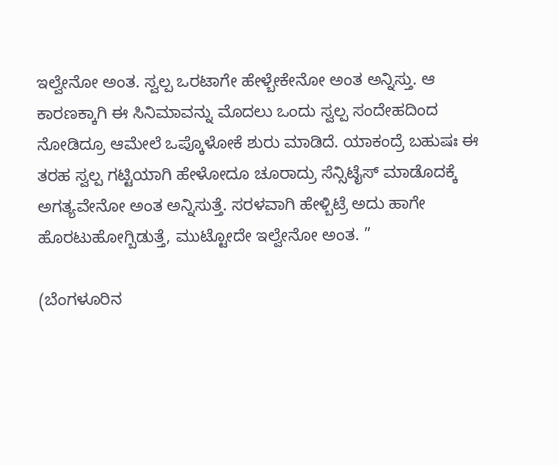ಇಲ್ವೇನೋ ಅಂತ. ಸ್ವಲ್ಪ ಒರಟಾಗೇ ಹೇಳ್ಬೇಕೇನೋ ಅಂತ ಅನ್ನಿಸ್ತು. ಆ ಕಾರಣಕ್ಕಾಗಿ ಈ ಸಿನಿಮಾವನ್ನು ಮೊದಲು ಒಂದು ಸ್ವಲ್ಪ ಸಂದೇಹದಿಂದ ನೋಡಿದ್ರೂ ಆಮೇಲೆ ಒಪ್ಕೊಳೋಕೆ ಶುರು ಮಾಡಿದೆ. ಯಾಕಂದ್ರೆ ಬಹುಷಃ ಈ ತರಹ ಸ್ವಲ್ಪ ಗಟ್ಟಿಯಾಗಿ ಹೇಳೋದೂ ಚೂರಾದ್ರು ಸೆನ್ಸಿಟೈಸ್ ಮಾಡೊದಕ್ಕೆ ಅಗತ್ಯವೇನೋ ಅಂತ ಅನ್ನಿಸುತ್ತೆ. ಸರಳವಾಗಿ ಹೇಳ್ಬಿಟ್ರೆ ಅದು ಹಾಗೇ ಹೊರಟುಹೋಗ್ಬಿಡುತ್ತೆ, ಮುಟ್ಟೋದೇ ಇಲ್ವೇನೋ ಅಂತ. ”

(ಬೆಂಗಳೂರಿನ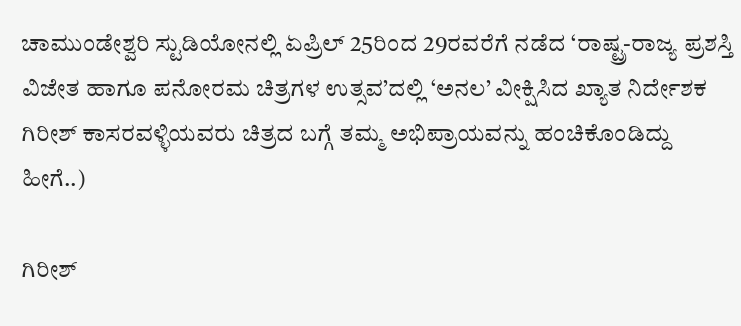ಚಾಮುಂಡೇಶ್ವರಿ ಸ್ಟುಡಿಯೋನಲ್ಲಿ ಏಪ್ರಿಲ್ 25ರಿಂದ 29ರವರೆಗೆ ನಡೆದ ‘ರಾಷ್ಟ್ರ-ರಾಜ್ಯ ಪ್ರಶಸ್ತಿ ವಿಜೇತ ಹಾಗೂ ಪನೋರಮ ಚಿತ್ರಗಳ ಉತ್ಸವ’ದಲ್ಲಿ ‘ಅನಲ’ ವೀಕ್ಷಿಸಿದ ಖ್ಯಾತ ನಿರ್ದೇಶಕ ಗಿರೀಶ್ ಕಾಸರವಳ್ಳಿಯವರು ಚಿತ್ರದ ಬಗ್ಗೆ ತಮ್ಮ ಅಭಿಪ್ರಾಯವನ್ನು ಹಂಚಿಕೊಂಡಿದ್ದು ಹೀಗೆ..)

ಗಿರೀಶ್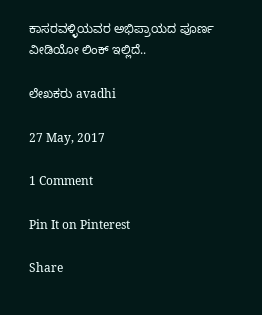ಕಾಸರವಳ್ಳಿಯವರ ಅಭಿಪ್ರಾಯದ ಪೂರ್ಣ ವೀಡಿಯೋ ಲಿಂಕ್ ಇಲ್ಲಿದೆ..

ಲೇಖಕರು avadhi

27 May, 2017

1 Comment

Pin It on Pinterest

Share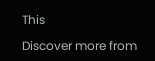This

Discover more from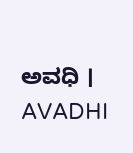ಅವಧಿ । AVADHI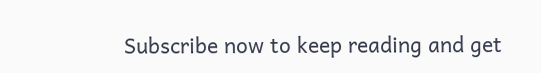Subscribe now to keep reading and get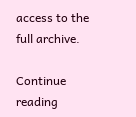access to the full archive.

Continue reading